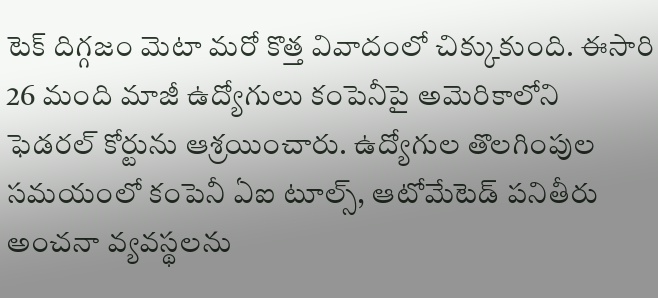టెక్ దిగ్గజం మెటా మరో కొత్త వివాదంలో చిక్కుకుంది. ఈసారి 26 మంది మాజీ ఉద్యోగులు కంపెనీపై అమెరికాలోని ఫెడరల్ కోర్టును ఆశ్రయించారు. ఉద్యోగుల తొలగింపుల సమయంలో కంపెనీ ఏఐ టూల్స్, ఆటోమేటెడ్ పనితీరు అంచనా వ్యవస్థలను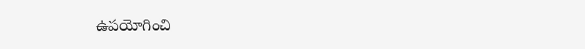ఉపయోగించి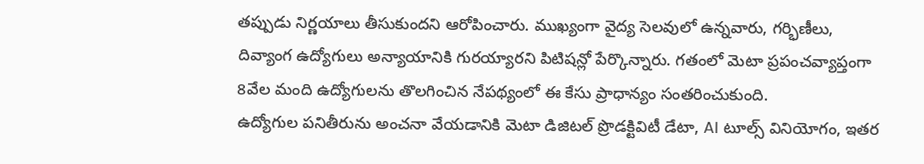తప్పుడు నిర్ణయాలు తీసుకుందని ఆరోపించారు. ముఖ్యంగా వైద్య సెలవులో ఉన్నవారు, గర్భిణీలు, దివ్యాంగ ఉద్యోగులు అన్యాయానికి గురయ్యారని పిటిషన్లో పేర్కొన్నారు. గతంలో మెటా ప్రపంచవ్యాప్తంగా 8వేల మంది ఉద్యోగులను తొలగించిన నేపథ్యంలో ఈ కేసు ప్రాధాన్యం సంతరించుకుంది.
ఉద్యోగుల పనితీరును అంచనా వేయడానికి మెటా డిజిటల్ ప్రొడక్టివిటీ డేటా, AI టూల్స్ వినియోగం, ఇతర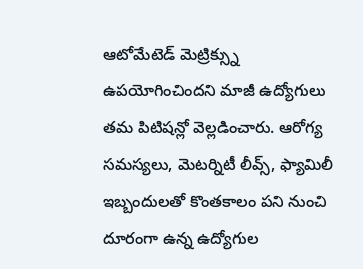ఆటోమేటెడ్ మెట్రిక్స్ను ఉపయోగించిందని మాజీ ఉద్యోగులు తమ పిటిషన్లో వెల్లడించారు. ఆరోగ్య సమస్యలు, మెటర్నిటీ లీవ్స్, ఫ్యామిలీ ఇబ్బందులతో కొంతకాలం పని నుంచి దూరంగా ఉన్న ఉద్యోగుల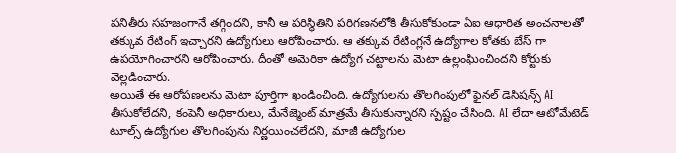పనితీరు సహజంగానే తగ్గిందని, కానీ ఆ పరిస్థితిని పరిగణనలోకి తీసుకోకుండా ఏఐ ఆధారిత అంచనాలతో తక్కువ రేటింగ్ ఇచ్చారని ఉద్యోగులు ఆరోపించారు. ఆ తక్కువ రేటింగ్లనే ఉద్యోగాల కోతకు బేస్ గా ఉపయోగించారని ఆరోపించారు. దీంతో అమెరికా ఉద్యోగ చట్టాలను మెటా ఉల్లంఘించిందని కోర్టుకు వెల్లడించారు.
అయితే ఈ ఆరోపణలను మెటా పూర్తిగా ఖండించింది. ఉద్యోగులను తొలగింపులో ఫైనల్ డెసిషన్స్ AI తీసుకోలేదని, కంపెనీ అధికారులు, మేనేజ్మెంట్ మాత్రమే తీసుకున్నారని స్పష్టం చేసింది. AI లేదా ఆటోమేటెడ్ టూల్స్ ఉద్యోగుల తొలగింపును నిర్ణయించలేదని, మాజీ ఉద్యోగుల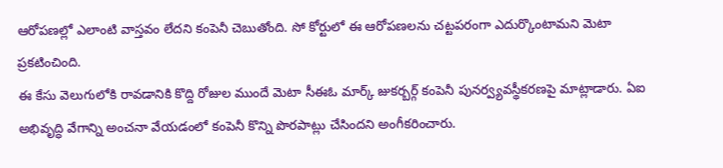ఆరోపణల్లో ఎలాంటి వాస్తవం లేదని కంపెనీ చెబుతోంది. సో కోర్టులో ఈ ఆరోపణలను చట్టపరంగా ఎదుర్కొంటామని మెటా ప్రకటించింది.
ఈ కేసు వెలుగులోకి రావడానికి కొద్ది రోజుల ముందే మెటా సీఈఓ మార్క్ జుకర్బర్గ్ కంపెనీ పునర్వ్యవస్థీకరణపై మాట్లాడారు. ఏఐ అభివృద్ధి వేగాన్ని అంచనా వేయడంలో కంపెనీ కొన్ని పొరపాట్లు చేసిందని అంగీకరించారు.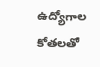ఉద్యోగాల కోతలతో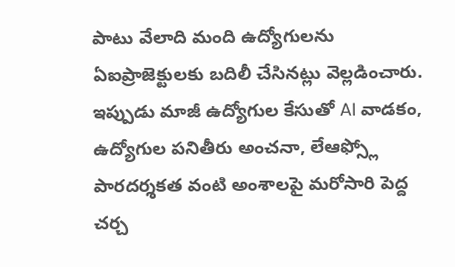పాటు వేలాది మంది ఉద్యోగులను ఏఐప్రాజెక్టులకు బదిలీ చేసినట్లు వెల్లడించారు. ఇప్పుడు మాజీ ఉద్యోగుల కేసుతో AI వాడకం, ఉద్యోగుల పనితీరు అంచనా, లేఆఫ్స్లో పారదర్శకత వంటి అంశాలపై మరోసారి పెద్ద చర్చ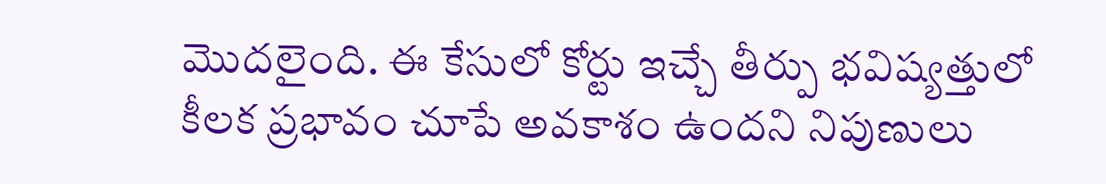మొదలైంది. ఈ కేసులో కోర్టు ఇచ్చే తీర్పు భవిష్యత్తులో కీలక ప్రభావం చూపే అవకాశం ఉందని నిపుణులు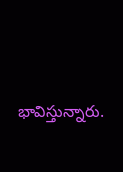భావిస్తున్నారు.